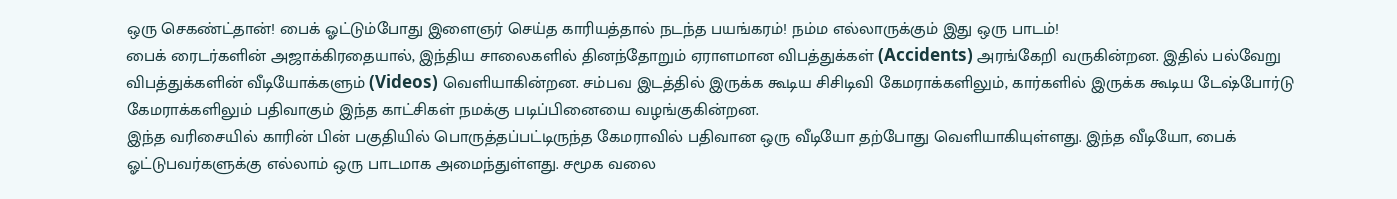ஒரு செகண்ட்தான்! பைக் ஓட்டும்போது இளைஞர் செய்த காரியத்தால் நடந்த பயங்கரம்! நம்ம எல்லாருக்கும் இது ஒரு பாடம்!
பைக் ரைடர்களின் அஜாக்கிரதையால், இந்திய சாலைகளில் தினந்தோறும் ஏராளமான விபத்துக்கள் (Accidents) அரங்கேறி வருகின்றன. இதில் பல்வேறு விபத்துக்களின் வீடியோக்களும் (Videos) வெளியாகின்றன. சம்பவ இடத்தில் இருக்க கூடிய சிசிடிவி கேமராக்களிலும், கார்களில் இருக்க கூடிய டேஷ்போர்டு கேமராக்களிலும் பதிவாகும் இந்த காட்சிகள் நமக்கு படிப்பினையை வழங்குகின்றன.
இந்த வரிசையில் காரின் பின் பகுதியில் பொருத்தப்பட்டிருந்த கேமராவில் பதிவான ஒரு வீடியோ தற்போது வெளியாகியுள்ளது. இந்த வீடியோ, பைக் ஓட்டுபவர்களுக்கு எல்லாம் ஒரு பாடமாக அமைந்துள்ளது. சமூக வலை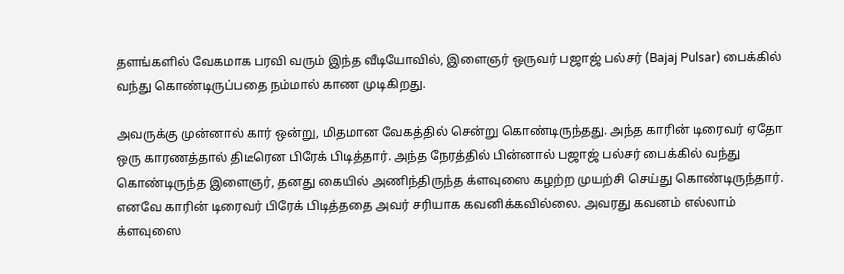தளங்களில் வேகமாக பரவி வரும் இந்த வீடியோவில், இளைஞர் ஒருவர் பஜாஜ் பல்சர் (Bajaj Pulsar) பைக்கில் வந்து கொண்டிருப்பதை நம்மால் காண முடிகிறது.

அவருக்கு முன்னால் கார் ஒன்று, மிதமான வேகத்தில் சென்று கொண்டிருந்தது. அந்த காரின் டிரைவர் ஏதோ ஒரு காரணத்தால் திடீரென பிரேக் பிடித்தார். அந்த நேரத்தில் பின்னால் பஜாஜ் பல்சர் பைக்கில் வந்து கொண்டிருந்த இளைஞர், தனது கையில் அணிந்திருந்த க்ளவுஸை கழற்ற முயற்சி செய்து கொண்டிருந்தார்.
எனவே காரின் டிரைவர் பிரேக் பிடித்ததை அவர் சரியாக கவனிக்கவில்லை. அவரது கவனம் எல்லாம் க்ளவுஸை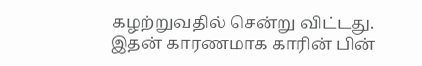கழற்றுவதில் சென்று விட்டது. இதன் காரணமாக காரின் பின்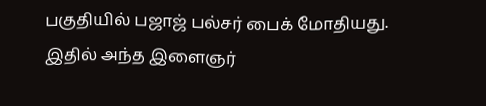பகுதியில் பஜாஜ் பல்சர் பைக் மோதியது. இதில் அந்த இளைஞர்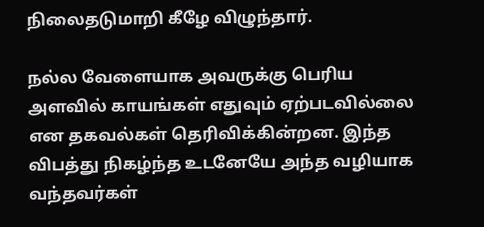நிலைதடுமாறி கீழே விழுந்தார்.

நல்ல வேளையாக அவருக்கு பெரிய அளவில் காயங்கள் எதுவும் ஏற்படவில்லை என தகவல்கள் தெரிவிக்கின்றன. இந்த விபத்து நிகழ்ந்த உடனேயே அந்த வழியாக வந்தவர்கள்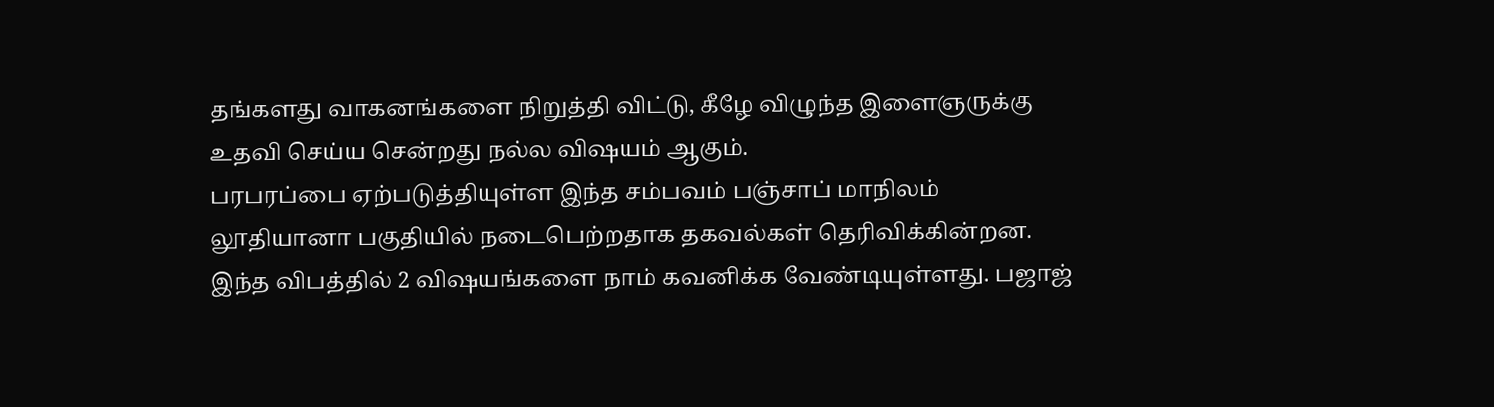தங்களது வாகனங்களை நிறுத்தி விட்டு, கீழே விழுந்த இளைஞருக்கு உதவி செய்ய சென்றது நல்ல விஷயம் ஆகும்.
பரபரப்பை ஏற்படுத்தியுள்ள இந்த சம்பவம் பஞ்சாப் மாநிலம் லூதியானா பகுதியில் நடைபெற்றதாக தகவல்கள் தெரிவிக்கின்றன. இந்த விபத்தில் 2 விஷயங்களை நாம் கவனிக்க வேண்டியுள்ளது. பஜாஜ்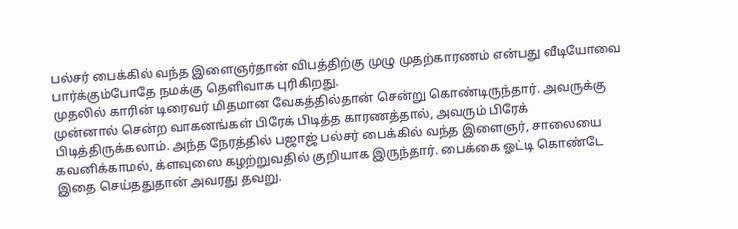பல்சர் பைக்கில் வந்த இளைஞர்தான் விபத்திற்கு முழு முதற்காரணம் என்பது வீடியோவை பார்க்கும்போதே நமக்கு தெளிவாக புரிகிறது.
முதலில் காரின் டிரைவர் மிதமான வேகத்தில்தான் சென்று கொண்டிருந்தார். அவருக்கு முன்னால் சென்ற வாகனங்கள் பிரேக் பிடித்த காரணத்தால், அவரும் பிரேக் பிடித்திருக்கலாம். அந்த நேரத்தில் பஜாஜ் பல்சர் பைக்கில் வந்த இளைஞர், சாலையை கவனிக்காமல், க்ளவுஸை கழற்றுவதில் குறியாக இருந்தார். பைக்கை ஓட்டி கொண்டே இதை செய்ததுதான் அவரது தவறு.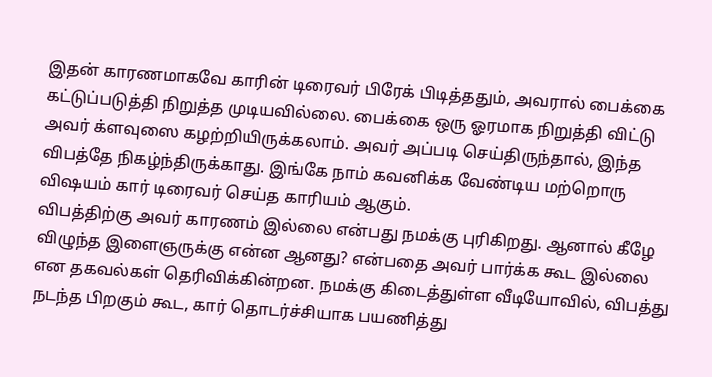இதன் காரணமாகவே காரின் டிரைவர் பிரேக் பிடித்ததும், அவரால் பைக்கை கட்டுப்படுத்தி நிறுத்த முடியவில்லை. பைக்கை ஒரு ஓரமாக நிறுத்தி விட்டு அவர் க்ளவுஸை கழற்றியிருக்கலாம். அவர் அப்படி செய்திருந்தால், இந்த விபத்தே நிகழ்ந்திருக்காது. இங்கே நாம் கவனிக்க வேண்டிய மற்றொரு விஷயம் கார் டிரைவர் செய்த காரியம் ஆகும்.
விபத்திற்கு அவர் காரணம் இல்லை என்பது நமக்கு புரிகிறது. ஆனால் கீழே விழுந்த இளைஞருக்கு என்ன ஆனது? என்பதை அவர் பார்க்க கூட இல்லை என தகவல்கள் தெரிவிக்கின்றன. நமக்கு கிடைத்துள்ள வீடியோவில், விபத்து நடந்த பிறகும் கூட, கார் தொடர்ச்சியாக பயணித்து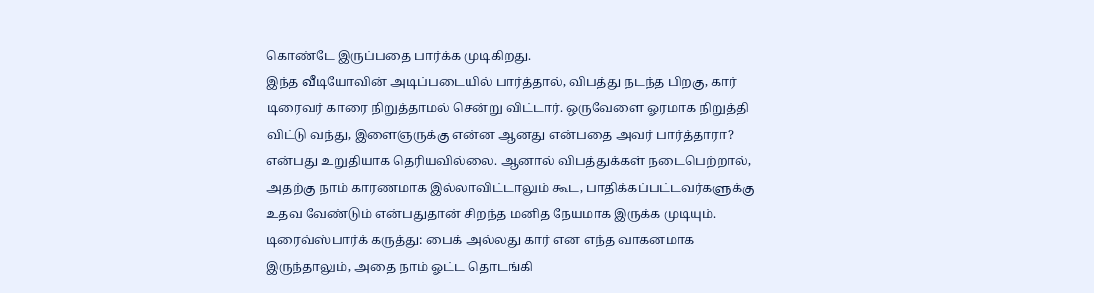கொண்டே இருப்பதை பார்க்க முடிகிறது.
இந்த வீடியோவின் அடிப்படையில் பார்த்தால், விபத்து நடந்த பிறகு, கார் டிரைவர் காரை நிறுத்தாமல் சென்று விட்டார். ஒருவேளை ஓரமாக நிறுத்தி விட்டு வந்து, இளைஞருக்கு என்ன ஆனது என்பதை அவர் பார்த்தாரா? என்பது உறுதியாக தெரியவில்லை. ஆனால் விபத்துக்கள் நடைபெற்றால், அதற்கு நாம் காரணமாக இல்லாவிட்டாலும் கூட, பாதிக்கப்பட்டவர்களுக்கு உதவ வேண்டும் என்பதுதான் சிறந்த மனித நேயமாக இருக்க முடியும்.
டிரைவ்ஸ்பார்க் கருத்து: பைக் அல்லது கார் என எந்த வாகனமாக இருந்தாலும், அதை நாம் ஓட்ட தொடங்கி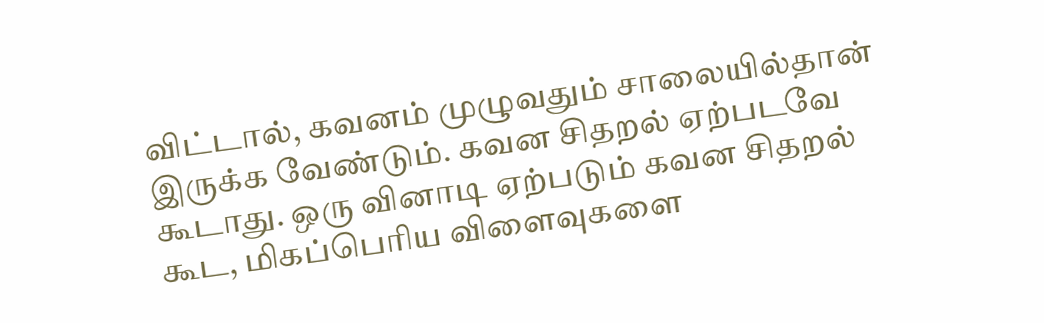விட்டால், கவனம் முழுவதும் சாலையில்தான் இருக்க வேண்டும். கவன சிதறல் ஏற்படவே கூடாது. ஒரு வினாடி ஏற்படும் கவன சிதறல் கூட, மிகப்பெரிய விளைவுகளை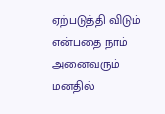ஏற்படுத்தி விடும் என்பதை நாம் அனைவரும் மனதில்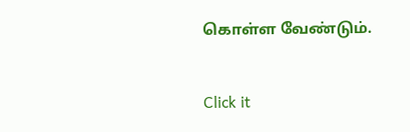கொள்ள வேண்டும்.


Click it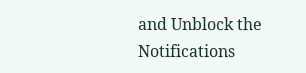and Unblock the Notifications